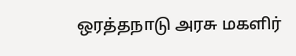ஒரத்தநாடு அரசு மகளிர்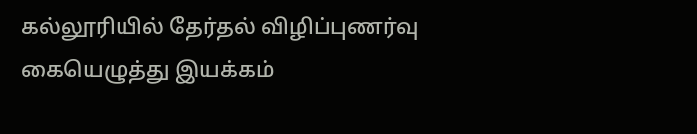கல்லூரியில் தேர்தல் விழிப்புணர்வு கையெழுத்து இயக்கம்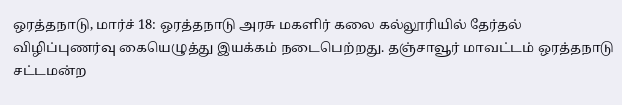ஒரத்தநாடு, மார்ச் 18: ஒரத்தநாடு அரசு மகளிர் கலை கல்லூரியில் தேர்தல் விழிப்புணர்வு கையெழுத்து இயக்கம் நடைபெற்றது. தஞ்சாவூர் மாவட்டம் ஒரத்தநாடு சட்டமன்ற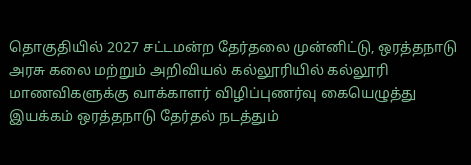தொகுதியில் 2027 சட்டமன்ற தேர்தலை முன்னிட்டு, ஒரத்தநாடு அரசு கலை மற்றும் அறிவியல் கல்லூரியில் கல்லூரி மாணவிகளுக்கு வாக்காளர் விழிப்புணர்வு கையெழுத்து இயக்கம் ஒரத்தநாடு தேர்தல் நடத்தும்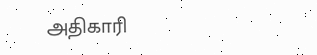அதிகாரி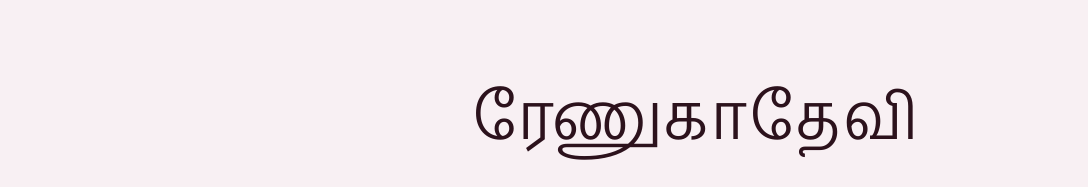ரேணுகாதேவி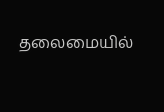தலைமையில்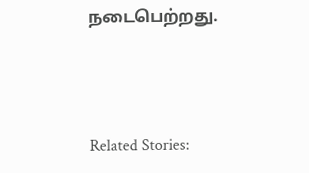நடைபெற்றது.



Related Stories: